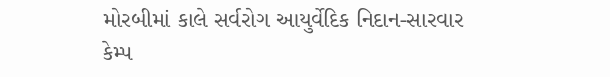મોરબીમાં કાલે સર્વરોગ આયુર્વેદિક નિદાન-સારવાર કેમ્પ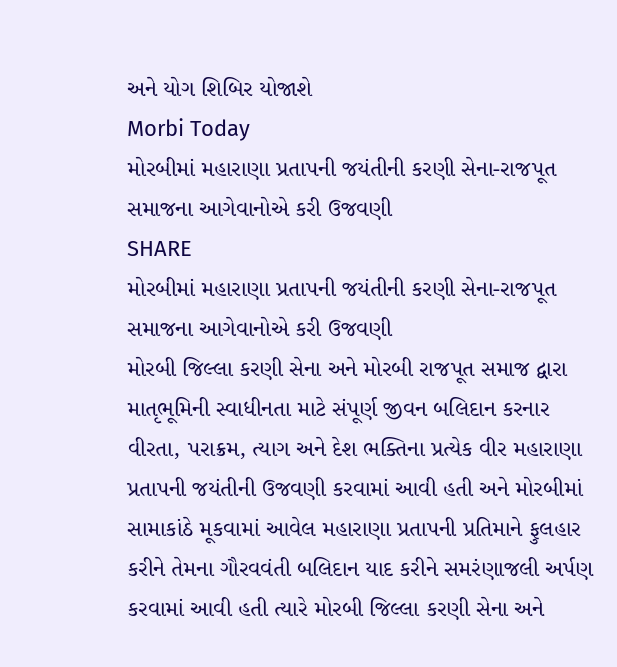અને યોગ શિબિર યોજાશે
Morbi Today
મોરબીમાં મહારાણા પ્રતાપની જયંતીની કરણી સેના-રાજપૂત સમાજના આગેવાનોએ કરી ઉજવણી
SHARE
મોરબીમાં મહારાણા પ્રતાપની જયંતીની કરણી સેના-રાજપૂત સમાજના આગેવાનોએ કરી ઉજવણી
મોરબી જિલ્લા કરણી સેના અને મોરબી રાજપૂત સમાજ દ્વારા માતૃભૂમિની સ્વાધીનતા માટે સંપૂર્ણ જીવન બલિદાન કરનાર વીરતા, પરાક્રમ, ત્યાગ અને દેશ ભક્તિના પ્રત્યેક વીર મહારાણા પ્રતાપની જયંતીની ઉજવણી કરવામાં આવી હતી અને મોરબીમાં સામાકાંઠે મૂકવામાં આવેલ મહારાણા પ્રતાપની પ્રતિમાને ફુલહાર કરીને તેમના ગૌરવવંતી બલિદાન યાદ કરીને સમરંણાજલી અર્પણ કરવામાં આવી હતી ત્યારે મોરબી જિલ્લા કરણી સેના અને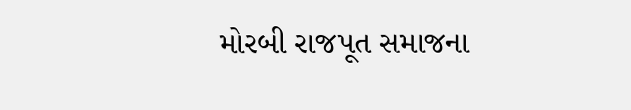મોરબી રાજપૂત સમાજના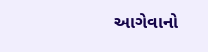આગેવાનો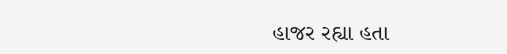હાજર રહ્યા હતા